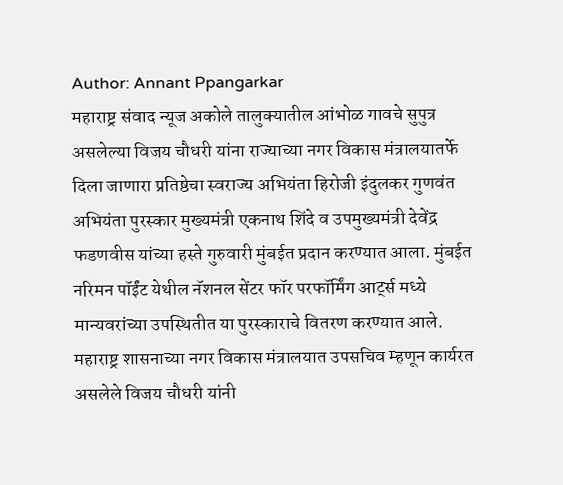Author: Annant Ppangarkar
महाराष्ट्र संवाद न्यूज अकोले तालुक्यातील आंभोळ गावचे सुपुत्र असलेल्या विजय चौधरी यांना राज्याच्या नगर विकास मंत्रालयातर्फे दिला जाणारा प्रतिष्ठेचा स्वराज्य अभियंता हिरोजी इंदुलकर गुणवंत अभियंता पुरस्कार मुख्यमंत्री एकनाथ शिंदे व उपमुख्यमंत्री देवेंद्र फडणवीस यांच्या हस्ते गुरुवारी मुंबईत प्रदान करण्यात आला. मुंबईत नरिमन पॉईंट येथील नॅशनल सेंटर फॉर परफॉर्मिंग आर्ट्स मध्ये मान्यवरांच्या उपस्थितीत या पुरस्काराचे वितरण करण्यात आले. महाराष्ट्र शासनाच्या नगर विकास मंत्रालयात उपसचिव म्हणून कार्यरत असलेले विजय चौधरी यांनी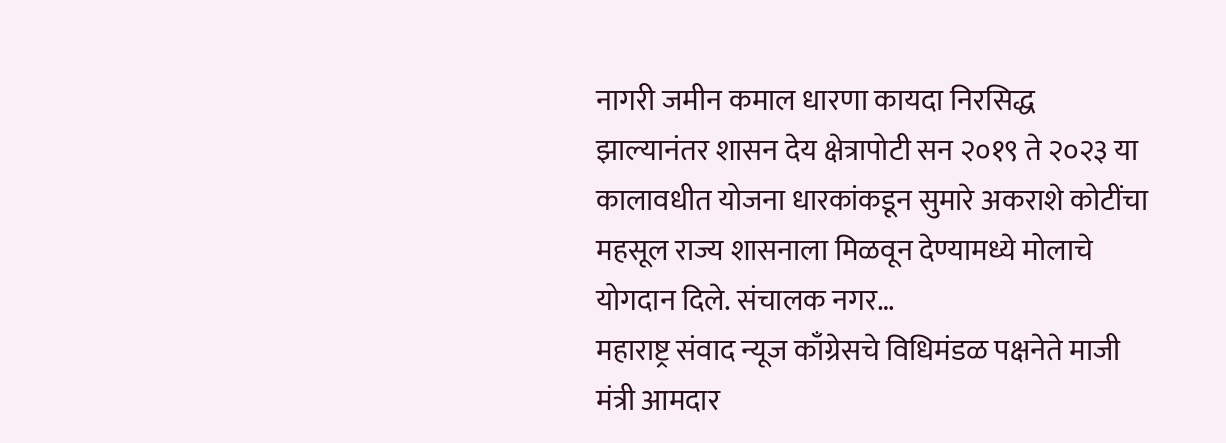नागरी जमीन कमाल धारणा कायदा निरसिद्ध झाल्यानंतर शासन देय क्षेत्रापोटी सन २०१९ ते २०२३ या कालावधीत योजना धारकांकडून सुमारे अकराशे कोटींचा महसूल राज्य शासनाला मिळवून देण्यामध्ये मोलाचे योगदान दिले. संचालक नगर…
महाराष्ट्र संवाद न्यूज काँग्रेसचे विधिमंडळ पक्षनेते माजी मंत्री आमदार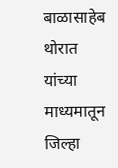बाळासाहेब थोरात यांच्या माध्यमातून जिल्हा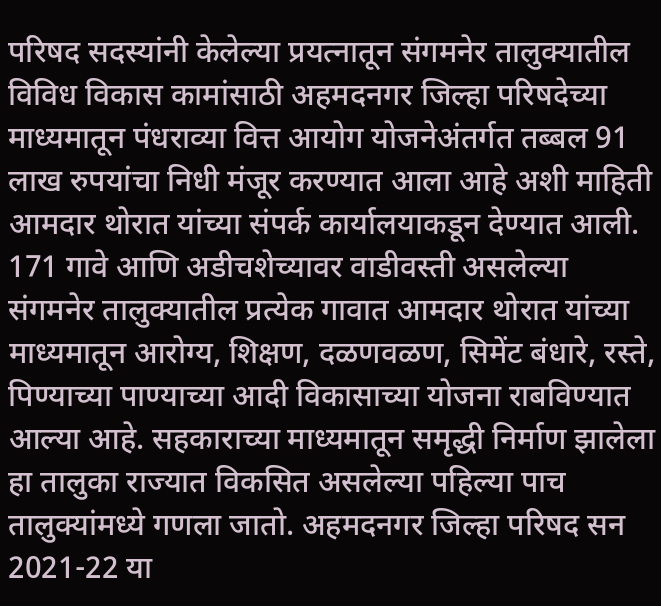परिषद सदस्यांनी केलेल्या प्रयत्नातून संगमनेर तालुक्यातील विविध विकास कामांसाठी अहमदनगर जिल्हा परिषदेच्या माध्यमातून पंधराव्या वित्त आयोग योजनेअंतर्गत तब्बल 91 लाख रुपयांचा निधी मंजूर करण्यात आला आहे अशी माहिती आमदार थोरात यांच्या संपर्क कार्यालयाकडून देण्यात आली. 171 गावे आणि अडीचशेच्यावर वाडीवस्ती असलेल्या संगमनेर तालुक्यातील प्रत्येक गावात आमदार थोरात यांच्या माध्यमातून आरोग्य, शिक्षण, दळणवळण, सिमेंट बंधारे, रस्ते, पिण्याच्या पाण्याच्या आदी विकासाच्या योजना राबविण्यात आल्या आहे. सहकाराच्या माध्यमातून समृद्धी निर्माण झालेला हा तालुका राज्यात विकसित असलेल्या पहिल्या पाच तालुक्यांमध्ये गणला जातो. अहमदनगर जिल्हा परिषद सन 2021-22 या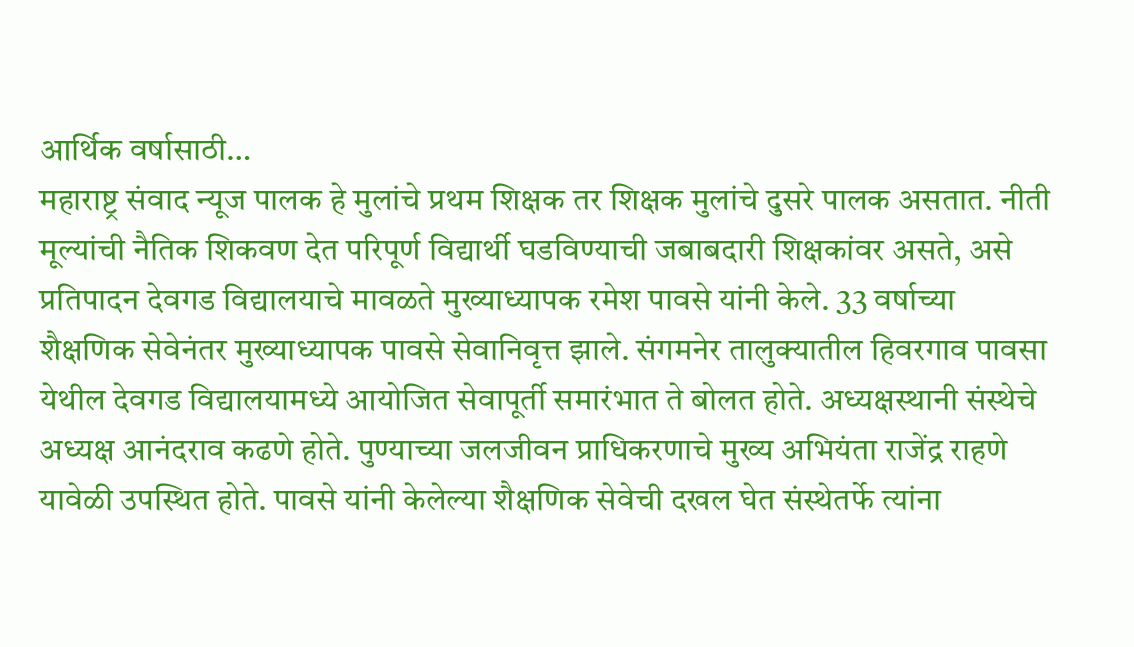आर्थिक वर्षासाठी…
महाराष्ट्र संवाद न्यूज पालक हे मुलांचे प्रथम शिक्षक तर शिक्षक मुलांचे दुसरे पालक असतात. नीती मूल्यांची नैतिक शिकवण देत परिपूर्ण विद्यार्थी घडविण्याची जबाबदारी शिक्षकांवर असते, असे प्रतिपादन देवगड विद्यालयाचे मावळते मुख्याध्यापक रमेश पावसे यांनी केले. 33 वर्षाच्या शैक्षणिक सेवेनंतर मुख्याध्यापक पावसे सेवानिवृत्त झाले. संगमनेर तालुक्यातील हिवरगाव पावसा येथील देवगड विद्यालयामध्ये आयोजित सेवापूर्ती समारंभात ते बोलत होते. अध्यक्षस्थानी संस्थेचे अध्यक्ष आनंदराव कढणे होते. पुण्याच्या जलजीवन प्राधिकरणाचे मुख्य अभियंता राजेंद्र राहणे यावेळी उपस्थित होते. पावसे यांनी केलेल्या शैक्षणिक सेवेची दखल घेत संस्थेतर्फे त्यांना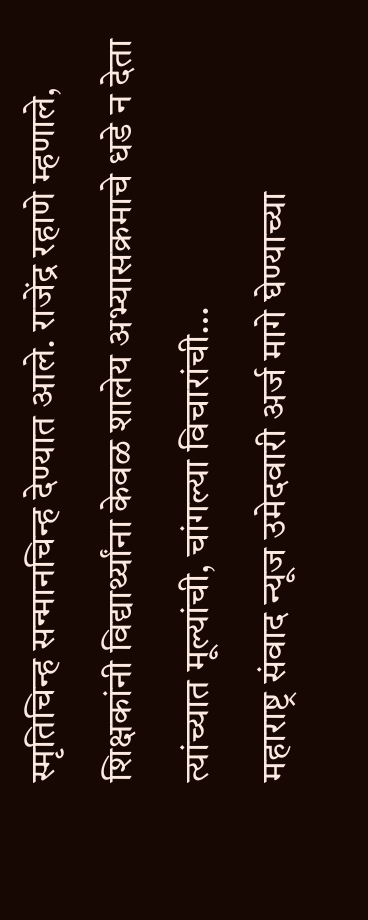स्मृतिचिन्ह सन्मानचिन्ह देण्यात आले. राजेंद्र रहाणे म्हणाले, शिक्षकांनी विद्यार्थ्यांना केवळ शालेय अभ्यासक्रमाचे धडे न देता त्यांच्यात मूल्यांची, चांगल्या विचारांची…
महाराष्ट्र संवाद न्यूज उमेदवारी अर्ज मागे घेण्याच्या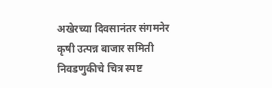अखेरच्या दिवसानंतर संगमनेर कृषी उत्पन्न बाजार समिती निवडणुकीचे चित्र स्पष्ट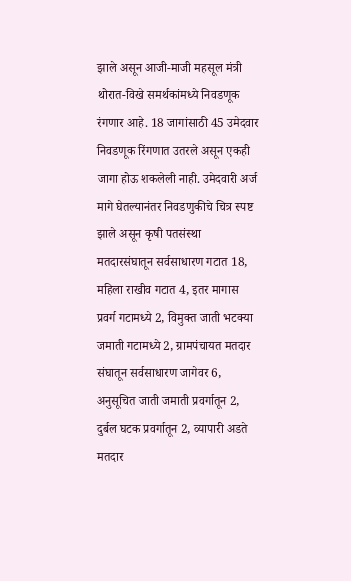झाले असून आजी-माजी महसूल मंत्री थोरात-विखे समर्थकांमध्ये निवडणूक रंगणार आहे. 18 जागांसाठी 45 उमेदवार निवडणूक रिंगणात उतरले असून एकही जागा होऊ शकलेली नाही. उमेदवारी अर्ज मागे घेतल्यानंतर निवडणुकीचे चित्र स्पष्ट झाले असून कृषी पतसंस्था मतदारसंघातून सर्वसाधारण गटात 18, महिला राखीव गटात 4, इतर मागास प्रवर्ग गटामध्ये 2, विमुक्त जाती भटक्या जमाती गटामध्ये 2, ग्रामपंचायत मतदार संघातून सर्वसाधारण जागेवर 6, अनुसूचित जाती जमाती प्रवर्गातून 2, दुर्बल घटक प्रवर्गातून 2, व्यापारी अडते मतदार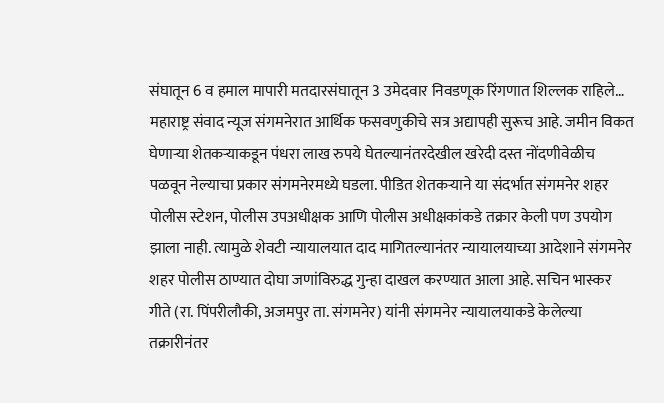संघातून 6 व हमाल मापारी मतदारसंघातून 3 उमेदवार निवडणूक रिंगणात शिल्लक राहिले…
महाराष्ट्र संवाद न्यूज संगमनेरात आर्थिक फसवणुकीचे सत्र अद्यापही सुरूच आहे. जमीन विकत घेणाऱ्या शेतकऱ्याकडून पंधरा लाख रुपये घेतल्यानंतरदेखील खरेदी दस्त नोंदणीवेळीच पळवून नेल्याचा प्रकार संगमनेरमध्ये घडला. पीडित शेतकऱ्याने या संदर्भात संगमनेर शहर पोलीस स्टेशन, पोलीस उपअधीक्षक आणि पोलीस अधीक्षकांकडे तक्रार केली पण उपयोग झाला नाही. त्यामुळे शेवटी न्यायालयात दाद मागितल्यानंतर न्यायालयाच्या आदेशाने संगमनेर शहर पोलीस ठाण्यात दोघा जणांविरुद्ध गुन्हा दाखल करण्यात आला आहे. सचिन भास्कर गीते (रा. पिंपरीलौकी, अजमपुर ता. संगमनेर) यांनी संगमनेर न्यायालयाकडे केलेल्या तक्रारीनंतर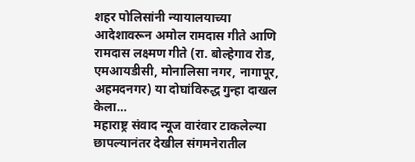शहर पोलिसांनी न्यायालयाच्या आदेशावरून अमोल रामदास गीते आणि रामदास लक्ष्मण गीते (रा. बोल्हेगाव रोड, एमआयडीसी, मोनालिसा नगर, नागापूर, अहमदनगर) या दोघांविरुद्ध गुन्हा दाखल केला…
महाराष्ट्र संवाद न्यूज वारंवार टाकलेल्या छापल्यानंतर देखील संगमनेरातील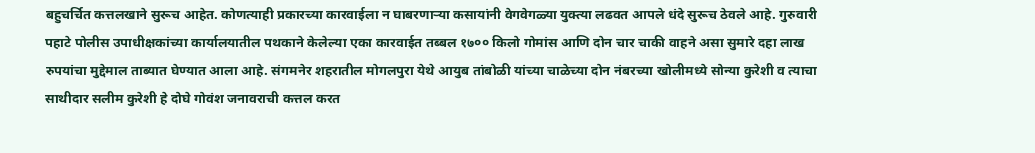बहुचर्चित कत्तलखाने सुरूच आहेत. कोणत्याही प्रकारच्या कारवाईला न घाबरणाऱ्या कसायांनी वेगवेगळ्या युक्त्या लढवत आपले धंदे सुरूच ठेवले आहे. गुरुवारी पहाटे पोलीस उपाधीक्षकांच्या कार्यालयातील पथकाने केलेल्या एका कारवाईत तब्बल १७०० किलो गोमांस आणि दोन चार चाकी वाहने असा सुमारे दहा लाख रुपयांचा मुद्देमाल ताब्यात घेण्यात आला आहे. संगमनेर शहरातील मोगलपुरा येथे आयुब तांबोळी यांच्या चाळेच्या दोन नंबरच्या खोलीमध्ये सोन्या कुरेशी व त्याचा साथीदार सलीम कुरेशी हे दोघे गोवंश जनावराची कत्तल करत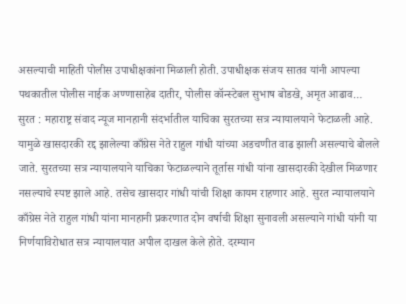असल्याची माहिती पोलीस उपाधीक्षकांना मिळाली होती. उपाधीक्षक संजय सातव यांनी आपल्या पथकातील पोलीस नाईक अण्णासाहेब दातीर, पोलीस कॉन्स्टेबल सुभाष बोडखे, अमृत आढाव…
सुरत : महाराष्ट्र संवाद न्यूज मानहानी संदर्भातील याचिका सुरतच्या सत्र न्यायालयाने फेटाळली आहे. यामुळे खासदारकी रद्द झालेल्या काँग्रेस नेते राहुल गांधी यांच्या अडचणीत वाढ झाली असल्याचे बोलले जाते. सुरतच्या सत्र न्यायालयाने याचिका फेटाळल्याने तूर्तास गांधी यांना खासदारकी देखील मिळणार नसल्याचे स्पष्ट झाले आहे. तसेच खासदार गांधी यांची शिक्षा कायम राहणार आहे. सुरत न्यायालयाने काँग्रेस नेते राहुल गांधी यांना मानहानी प्रकरणात दोन वर्षाची शिक्षा सुनावली असल्याने गांधी यांनी या निर्णयाविरोधात सत्र न्यायालयात अपील दाखल केले होते. दरम्यान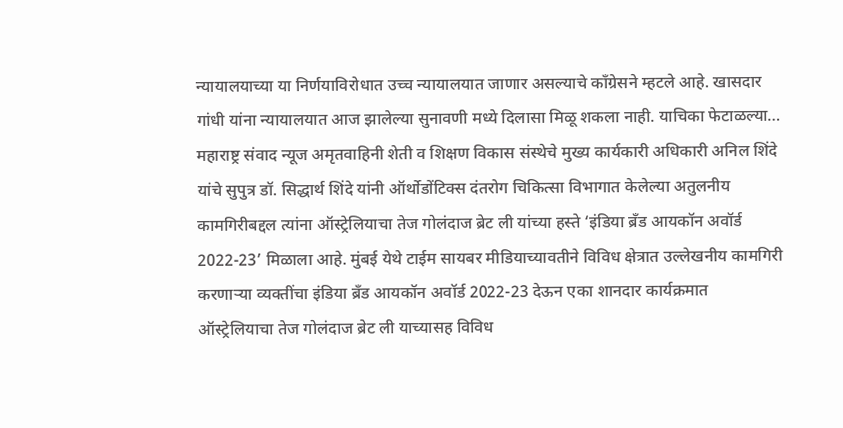न्यायालयाच्या या निर्णयाविरोधात उच्च न्यायालयात जाणार असल्याचे काँग्रेसने म्हटले आहे. खासदार गांधी यांना न्यायालयात आज झालेल्या सुनावणी मध्ये दिलासा मिळू शकला नाही. याचिका फेटाळल्या…
महाराष्ट्र संवाद न्यूज अमृतवाहिनी शेती व शिक्षण विकास संस्थेचे मुख्य कार्यकारी अधिकारी अनिल शिंदे यांचे सुपुत्र डॉ. सिद्धार्थ शिंदे यांनी ऑर्थोडोंटिक्स दंतरोग चिकित्सा विभागात केलेल्या अतुलनीय कामगिरीबद्दल त्यांना ऑस्ट्रेलियाचा तेज गोलंदाज ब्रेट ली यांच्या हस्ते ‘इंडिया ब्रँड आयकॉन अवॉर्ड 2022-23’ मिळाला आहे. मुंबई येथे टाईम सायबर मीडियाच्यावतीने विविध क्षेत्रात उल्लेखनीय कामगिरी करणाऱ्या व्यक्तींचा इंडिया ब्रँड आयकॉन अवॉर्ड 2022-23 देऊन एका शानदार कार्यक्रमात ऑस्ट्रेलियाचा तेज गोलंदाज ब्रेट ली याच्यासह विविध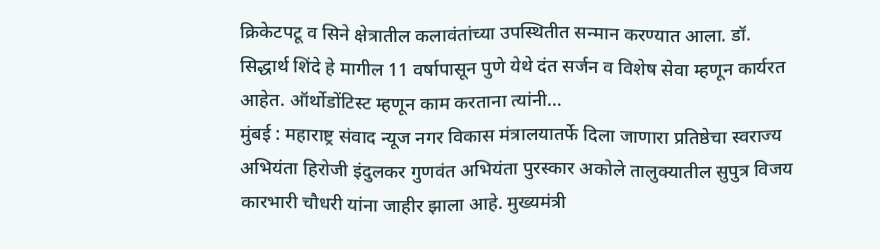क्रिकेटपटू व सिने क्षेत्रातील कलावंतांच्या उपस्थितीत सन्मान करण्यात आला. डॉ. सिद्धार्थ शिंदे हे मागील 11 वर्षापासून पुणे येथे दंत सर्जन व विशेष सेवा म्हणून कार्यरत आहेत. ऑर्थोडोंटिस्ट म्हणून काम करताना त्यांनी…
मुंबई : महाराष्ट्र संवाद न्यूज नगर विकास मंत्रालयातर्फे दिला जाणारा प्रतिष्ठेचा स्वराज्य अभियंता हिरोजी इंदुलकर गुणवंत अभियंता पुरस्कार अकोले तालुक्यातील सुपुत्र विजय कारभारी चौधरी यांना जाहीर झाला आहे. मुख्यमंत्री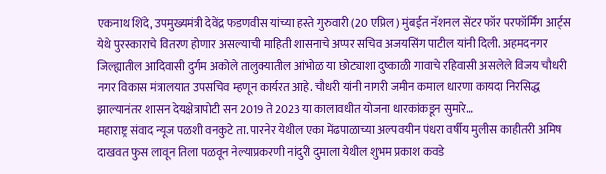एकनाथ शिंदे, उपमुख्यमंत्री देवेंद्र फडणवीस यांच्या हस्ते गुरुवारी (20 एप्रिल) मुंबईत नॅशनल सेंटर फॉर परफॉर्मिंग आर्ट्स येथे पुरस्काराचे वितरण होणार असल्याची माहिती शासनाचे अप्पर सचिव अजयसिंग पाटील यांनी दिली. अहमदनगर जिल्ह्यातील आदिवासी दुर्गम अकोले तालुक्यातील आंभोळ या छोट्याशा दुष्काळी गावाचे रहिवासी असलेले विजय चौधरी नगर विकास मंत्रालयात उपसचिव म्हणून कार्यरत आहे. चौधरी यांनी नागरी जमीन कमाल धारणा कायदा निरसिद्ध झाल्यानंतर शासन देयक्षेत्रापोटी सन 2019 ते 2023 या कालावधीत योजना धारकांकडून सुमारे…
महाराष्ट्र संवाद न्यूज पळशी वनकुटे ता. पारनेर येथील एका मेंढपाळाच्या अल्पवयीन पंधरा वर्षीय मुलीस काहीतरी अमिष दाखवत फुस लावून तिला पळवून नेल्याप्रकरणी नांदुरी दुमाला येथील शुभम प्रकाश कवडे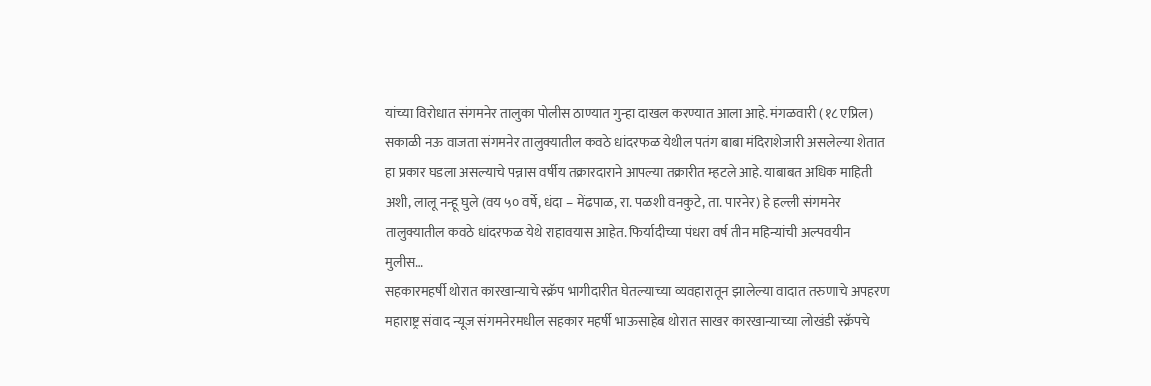यांच्या विरोधात संगमनेर तालुका पोलीस ठाण्यात गुन्हा दाखल करण्यात आला आहे. मंगळवारी (१८ एप्रिल) सकाळी नऊ वाजता संगमनेर तालुक्यातील कवठे धांदरफळ येथील पतंग बाबा मंदिराशेजारी असलेल्या शेतात हा प्रकार घडला असल्याचे पन्नास वर्षीय तक्रारदाराने आपल्या तक्रारीत म्हटले आहे. याबाबत अधिक माहिती अशी, लालू नन्हू घुले (वय ५० वर्षे, धंदा – मेंढपाळ, रा. पळशी वनकुटे, ता. पारनेर) हे हल्ली संगमनेर तालुक्यातील कवठे धांदरफळ येथे राहावयास आहेत. फिर्यादीच्या पंधरा वर्ष तीन महिन्यांची अल्पवयीन मुलीस…
सहकारमहर्षी थोरात कारखान्याचे स्क्रॅप भागीदारीत घेतल्याच्या व्यवहारातून झालेल्या वादात तरुणाचे अपहरण
महाराष्ट्र संवाद न्यूज संगमनेरमधील सहकार महर्षी भाऊसाहेब थोरात साखर कारखान्याच्या लोखंडी स्क्रॅपचे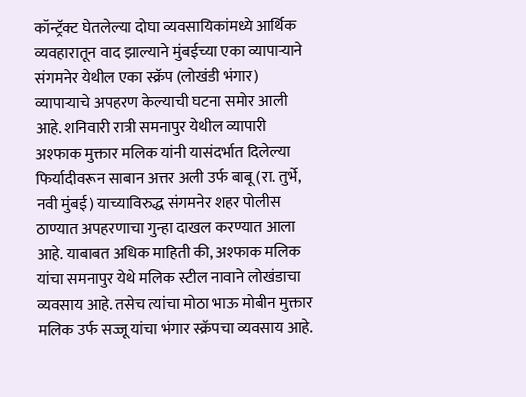कॉन्ट्रॅक्ट घेतलेल्या दोघा व्यवसायिकांमध्ये आर्थिक व्यवहारातून वाद झाल्याने मुंबईच्या एका व्यापाऱ्याने संगमनेर येथील एका स्क्रॅप (लोखंडी भंगार) व्यापाऱ्याचे अपहरण केल्याची घटना समोर आली आहे. शनिवारी रात्री समनापुर येथील व्यापारी अश्फाक मुक्तार मलिक यांनी यासंदर्भात दिलेल्या फिर्यादीवरून साबान अत्तर अली उर्फ बाबू (रा. तुर्भे, नवी मुंबई) याच्याविरुद्ध संगमनेर शहर पोलीस ठाण्यात अपहरणाचा गुन्हा दाखल करण्यात आला आहे. याबाबत अधिक माहिती की, अश्फाक मलिक यांचा समनापुर येथे मलिक स्टील नावाने लोखंडाचा व्यवसाय आहे. तसेच त्यांचा मोठा भाऊ मोबीन मुक्तार मलिक उर्फ सज्जू यांचा भंगार स्क्रॅपचा व्यवसाय आहे.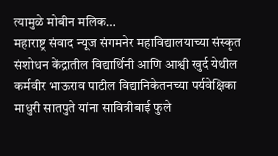त्यामुळे मोबीन मलिक…
महाराष्ट्र संवाद न्यूज संगमनेर महाविद्यालयाच्या संस्कृत संशोधन केंद्रातील विद्यार्थिनी आणि आश्वी खुर्द येथील कर्मवीर भाऊराव पाटील विद्यानिकेतनच्या पर्यवेक्षिका माधुरी सातपुते यांना सावित्रीबाई फुले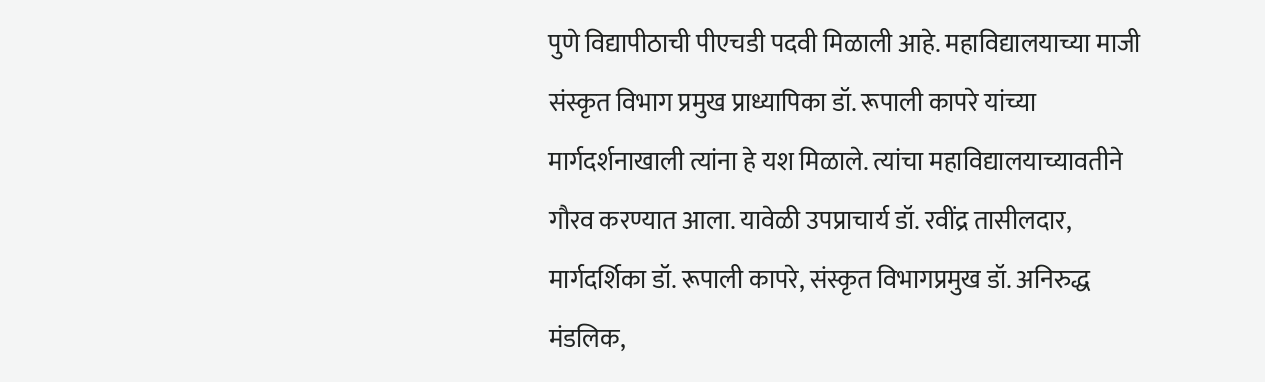पुणे विद्यापीठाची पीएचडी पदवी मिळाली आहे. महाविद्यालयाच्या माजी संस्कृत विभाग प्रमुख प्राध्यापिका डॉ. रूपाली कापरे यांच्या मार्गदर्शनाखाली त्यांना हे यश मिळाले. त्यांचा महाविद्यालयाच्यावतीने गौरव करण्यात आला. यावेळी उपप्राचार्य डॉ. रवींद्र तासीलदार, मार्गदर्शिका डॉ. रूपाली कापरे, संस्कृत विभागप्रमुख डॉ. अनिरुद्ध मंडलिक,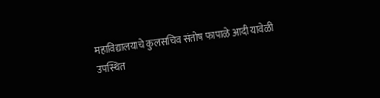महाविद्यालयाचे कुलसचिव संतोष फापाळे आदी यावेळी उपस्थित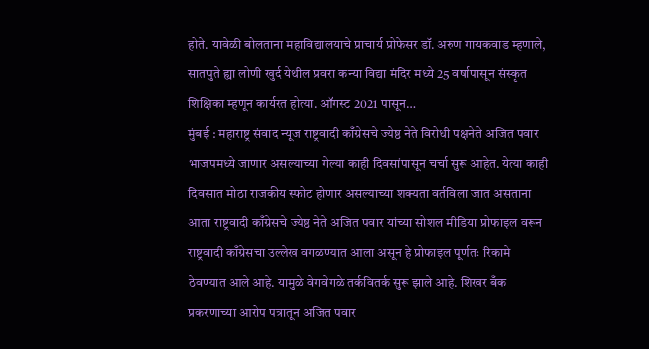होते. यावेळी बोलताना महाविद्यालयाचे प्राचार्य प्रोफेसर डॉ. अरुण गायकवाड म्हणाले, सातपुते ह्या लोणी खुर्द येथील प्रवरा कन्या विद्या मंदिर मध्ये 25 वर्षापासून संस्कृत शिक्षिका म्हणून कार्यरत होत्या. ऑगस्ट 2021 पासून…
मुंबई : महाराष्ट्र संवाद न्यूज राष्ट्रवादी काँग्रेसचे ज्येष्ठ नेते विरोधी पक्षनेते अजित पवार भाजपमध्ये जाणार असल्याच्या गेल्या काही दिवसांपासून चर्चा सुरू आहेत. येत्या काही दिवसात मोठा राजकीय स्फोट होणार असल्याच्या शक्यता वर्तविला जात असताना आता राष्ट्रवादी काँग्रेसचे ज्येष्ठ नेते अजित पवार यांच्या सोशल मीडिया प्रोफाइल वरून राष्ट्रवादी काँग्रेसचा उल्लेख वगळण्यात आला असून हे प्रोफाइल पूर्णतः रिकामे ठेवण्यात आले आहे. यामुळे वेगवेगळे तर्कवितर्क सुरू झाले आहे. शिखर बँक प्रकरणाच्या आरोप पत्रातून अजित पवार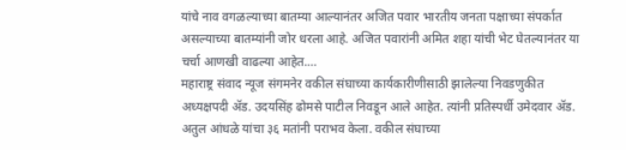यांचे नाव वगळल्याच्या बातम्या आल्यानंतर अजित पवार भारतीय जनता पक्षाच्या संपर्कात असल्याच्या बातम्यांनी जोर धरला आहे. अजित पवारांनी अमित शहा यांची भेट घेतल्यानंतर या चर्चा आणखी वाढल्या आहेत.…
महाराष्ट्र संवाद न्यूज संगमनेर वकील संघाच्या कार्यकारीणीसाठी झालेल्या निवडणुकीत अध्यक्षपदी ॲड. उदयसिंह ढोमसे पाटील निवडून आले आहेत. त्यांनी प्रतिस्पर्धी उमेदवार ॲड. अतुल आंधळे यांचा ३६ मतांनी पराभव केला. वकील संघाच्या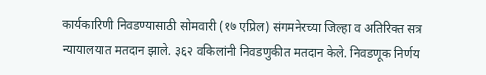कार्यकारिणी निवडण्यासाठी सोमवारी (१७ एप्रिल) संगमनेरच्या जिल्हा व अतिरिक्त सत्र न्यायालयात मतदान झाले. ३६२ वकिलांनी निवडणुकीत मतदान केले. निवडणूक निर्णय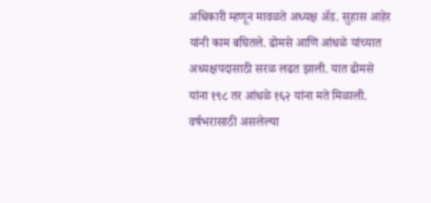अधिकारी म्हणून मावळते अध्यक्ष ॲड. सुहास आहेर यांनी काम बघितले. ढोमसे आणि आंधळे यांच्यात अध्यक्षपदासाठी सरळ लढत झाली. यात ढोमसे यांना १९८ तर आंधळे १६२ यांना मते मिळाली. वर्षभरासाठी असलेल्या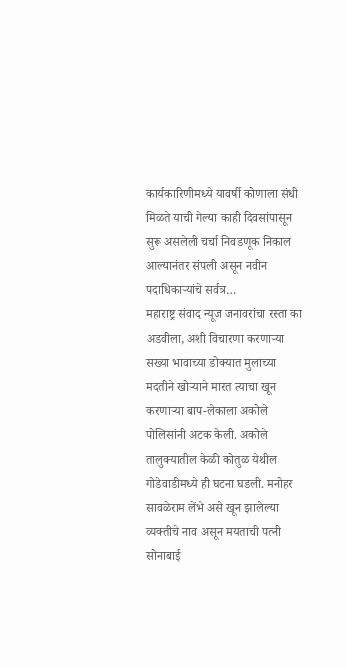कार्यकारिणीमध्ये यावर्षी कोणाला संधी मिळते याची गेल्या काही दिवसांपासून सुरू असलेली चर्चा निवडणूक निकाल आल्यानंतर संपली असून नवीन पदाधिकाऱ्यांचे सर्वत्र…
महाराष्ट्र संवाद न्यूज जनावरांचा रस्ता का अडवीला, अशी विचारणा करणाऱ्या सख्या भावाच्या डोक्यात मुलाच्या मदतीने खोऱ्याने मारत त्याचा खून करणाऱ्या बाप-लेकाला अकोले पोलिसांनी अटक केली. अकोले तालुक्यातील केळी कोतुळ येथील गोडेवाडीमध्ये ही घटना घडली. मनोहर सावळेराम लेंभे असे खून झालेल्या व्यक्तीचे नाव असून मयताची पत्नी सोनाबाई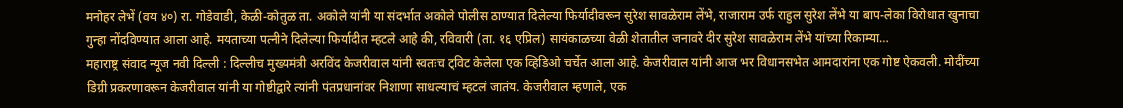मनोहर लेभें (वय ४०) रा. गोडेवाडी, केळी-कोतुळ ता. अकोले यांनी या संदर्भात अकोले पोलीस ठाण्यात दिलेल्या फिर्यादीवरून सुरेश सावळेराम लेंभे, राजाराम उर्फ राहुल सुरेश लेंभे या बाप-लेका विरोधात खुनाचा गुन्हा नोंदविण्यात आला आहे. मयताच्या पत्नीने दिलेल्या फिर्यादीत म्हटले आहे की, रविवारी (ता. १६ एप्रिल) सायंकाळच्या वेळी शेतातील जनावरे दीर सुरेश सावळेराम लेंभे यांच्या रिकाम्या…
महाराष्ट्र संवाद न्यूज नवी दिल्ली : दिल्लीच मुख्यमंत्री अरविंद केजरीवाल यांनी स्वतःच ट्विट केलेला एक व्हिडिओ चर्चेत आला आहे. केजरीवाल यांनी आज भर विधानसभेत आमदारांना एक गोष्ट ऐकवली. मोदींच्या डिग्री प्रकरणावरून केजरीवाल यांनी या गोष्टीद्वारे त्यांनी पंतप्रधानांवर निशाणा साधल्याचं म्हटलं जातंय. केजरीवाल म्हणाले, एक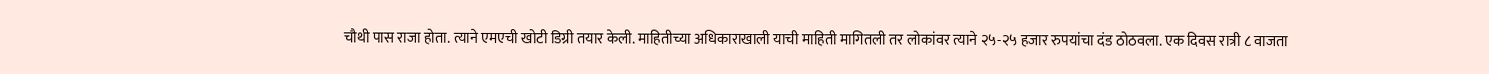चौथी पास राजा होता. त्याने एमएची खोटी डिग्री तयार केली. माहितीच्या अधिकाराखाली याची माहिती मागितली तर लोकांवर त्याने २५-२५ हजार रुपयांचा दंड ठोठवला. एक दिवस रात्री ८ वाजता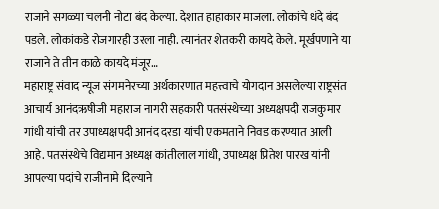राजाने सगळ्या चलनी नोटा बंद केल्या. देशात हाहाकार माजला. लोकांचे धंदे बंद पडले. लोकांकडे रोजगारही उरला नाही. त्यानंतर शेतकरी कायदे केले. मूर्खपणाने या राजाने ते तीन काळे कायदे मंजूर…
महाराष्ट्र संवाद न्यूज संगमनेरच्या अर्थकारणात महत्त्वाचे योगदान असलेल्या राष्ट्रसंत आचार्य आनंदऋषीजी महाराज नागरी सहकारी पतसंस्थेच्या अध्यक्षपदी राजकुमार गांधी यांची तर उपाध्यक्षपदी आनंद दरडा यांची एकमताने निवड करण्यात आली आहे. पतसंस्थेचे विद्यमान अध्यक्ष कांतीलाल गांधी, उपाध्यक्ष प्रितेश पारख यांनी आपल्या पदांचे राजीनामे दिल्याने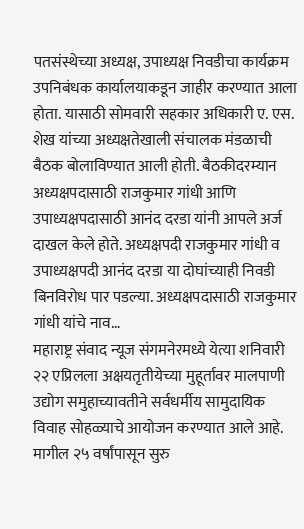पतसंस्थेच्या अध्यक्ष, उपाध्यक्ष निवडीचा कार्यक्रम उपनिबंधक कार्यालयाकडून जाहीर करण्यात आला होता. यासाठी सोमवारी सहकार अधिकारी ए. एस. शेख यांच्या अध्यक्षतेखाली संचालक मंडळाची बैठक बोलाविण्यात आली होती. बैठकीदरम्यान अध्यक्षपदासाठी राजकुमार गांधी आणि उपाध्यक्षपदासाठी आनंद दरडा यांनी आपले अर्ज दाखल केले होते. अध्यक्षपदी राजकुमार गांधी व उपाध्यक्षपदी आनंद दरडा या दोघांच्याही निवडी बिनविरोध पार पडल्या. अध्यक्षपदासाठी राजकुमार गांधी यांचे नाव…
महाराष्ट्र संवाद न्यूज संगमनेरमध्ये येत्या शनिवारी २२ एप्रिलला अक्षयतृतीयेच्या मुहूर्तावर मालपाणी उद्योग समुहाच्यावतीने सर्वधर्मीय सामुदायिक विवाह सोहळ्याचे आयोजन करण्यात आले आहे. मागील २५ वर्षांपासून सुरु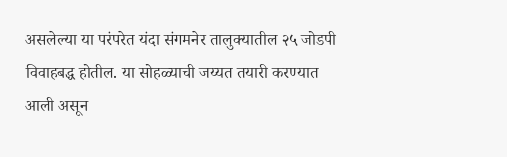असलेल्या या परंपरेत यंदा संगमनेर तालुक्यातील २५ जोडपी विवाहबद्ध होतील. या सोहळ्याची जय्यत तयारी करण्यात आली असून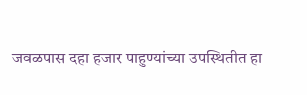जवळपास दहा हजार पाहुण्यांच्या उपस्थितीत हा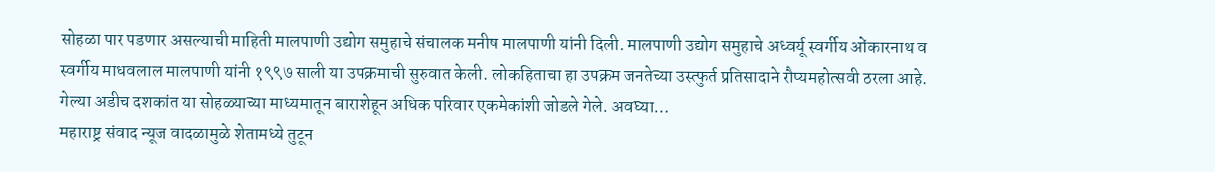सोहळा पार पडणार असल्याची माहिती मालपाणी उद्योग समुहाचे संचालक मनीष मालपाणी यांनी दिली. मालपाणी उद्योग समुहाचे अध्वर्यू स्वर्गीय ओंकारनाथ व स्वर्गीय माधवलाल मालपाणी यांनी १९९७ साली या उपक्रमाची सुरुवात केली. लोकहिताचा हा उपक्रम जनतेच्या उस्त्फुर्त प्रतिसादाने रौप्यमहोत्सवी ठरला आहे. गेल्या अडीच दशकांत या सोहळ्याच्या माध्यमातून बाराशेहून अधिक परिवार एकमेकांशी जोडले गेले. अवघ्या…
महाराष्ट्र संवाद न्यूज वादळामुळे शेतामध्ये तुटून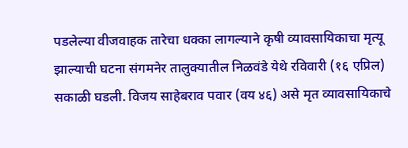पडलेल्या वीजवाहक तारेचा धक्का लागल्याने कृषी व्यावसायिकाचा मृत्यू झाल्याची घटना संगमनेर तालुक्यातील निळवंडे येथे रविवारी (१६ एप्रिल) सकाळी घडली. विजय साहेबराव पवार (वय ४६) असे मृत व्यावसायिकाचे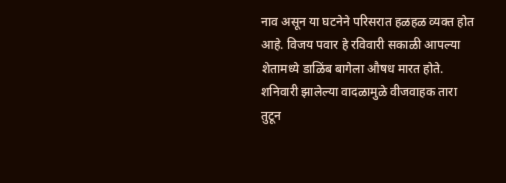नाव असून या घटनेने परिसरात हळहळ व्यक्त होत आहे. विजय पवार हे रविवारी सकाळी आपल्या शेतामध्ये डाळिंब बागेला औषध मारत होते. शनिवारी झालेल्या वादळामुळे वीजवाहक तारा तुटून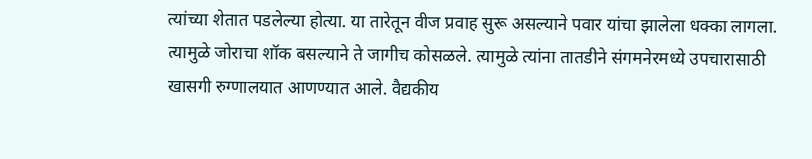त्यांच्या शेतात पडलेल्या होत्या. या तारेतून वीज प्रवाह सुरू असल्याने पवार यांचा झालेला धक्का लागला. त्यामुळे जोराचा शॉक बसल्याने ते जागीच कोसळले. त्यामुळे त्यांना तातडीने संगमनेरमध्ये उपचारासाठी खासगी रुग्णालयात आणण्यात आले. वैद्यकीय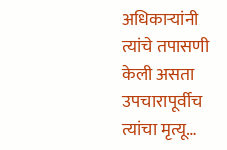अधिकाऱ्यांनी त्यांचे तपासणी केली असता उपचारापूर्वीच त्यांचा मृत्यू…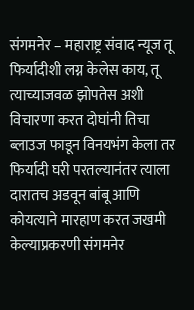संगमनेर – महाराष्ट्र संवाद न्यूज तू फिर्यादीशी लग्न केलेस काय, तू त्याच्याजवळ झोपतेस अशी विचारणा करत दोघांनी तिचा ब्लाउज फाडून विनयभंग केला तर फिर्यादी घरी परतल्यानंतर त्याला दारातच अडवून बांबू आणि कोयत्याने मारहाण करत जखमी केल्याप्रकरणी संगमनेर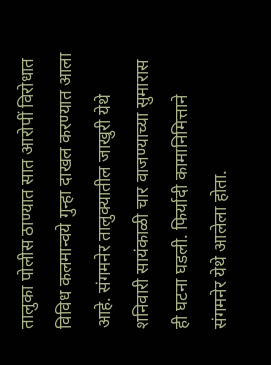तालुका पोलीस ठाण्यात सात आरोपीं विरोधात विविध कलमान्वये गुन्हा दाखल करण्यात आला आहे. संगमनेर तालुक्यातील जाखुरी येथे शनिवारी सायंकाळी चार वाजण्याच्या सुमारास ही घटना घडली. फिर्यादी कामानिमित्ताने संगमनेर येथे आलेला होता.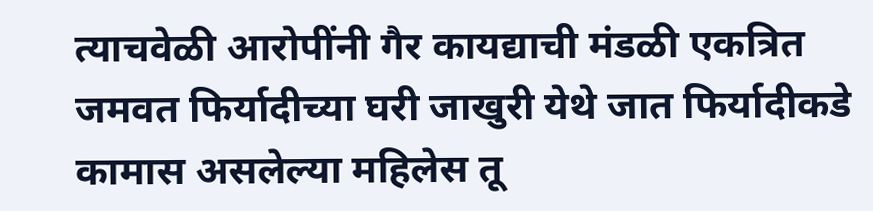त्याचवेळी आरोपींनी गैर कायद्याची मंडळी एकत्रित जमवत फिर्यादीच्या घरी जाखुरी येथे जात फिर्यादीकडे कामास असलेल्या महिलेस तू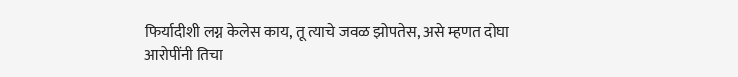फिर्यादीशी लग्न केलेस काय, तू त्याचे जवळ झोपतेस, असे म्हणत दोघा आरोपींनी तिचा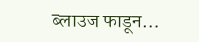ब्लाउज फाडून…